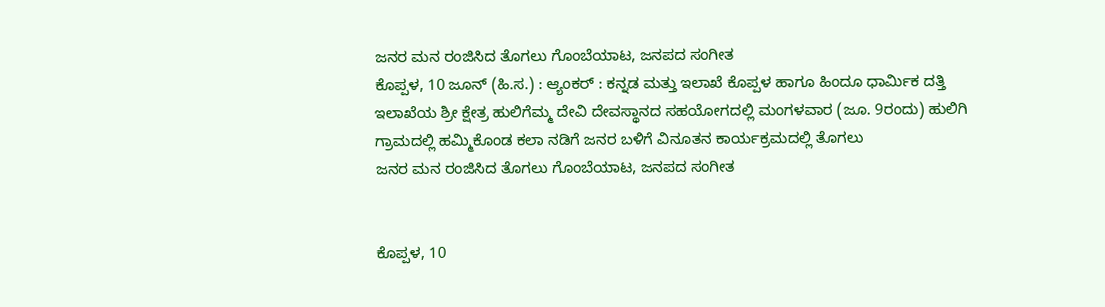ಜನರ ಮನ ರಂಜಿಸಿದ ತೊಗಲು ಗೊಂಬೆಯಾಟ, ಜನಪದ ಸಂಗೀತ
ಕೊಪ್ಪಳ, 10 ಜೂನ್ (ಹಿ.ಸ.) : ಆ್ಯಂಕರ್ : ಕನ್ನಡ ಮತ್ತು ಇಲಾಖೆ ಕೊಪ್ಪಳ ಹಾಗೂ ಹಿಂದೂ ಧಾರ್ಮಿಕ ದತ್ತಿ ಇಲಾಖೆಯ ಶ್ರೀ ಕ್ಷೇತ್ರ ಹುಲಿಗೆಮ್ಮ ದೇವಿ ದೇವಸ್ಥಾನದ ಸಹಯೋಗದಲ್ಲಿ ಮಂಗಳವಾರ (ಜೂ. 9ರಂದು) ಹುಲಿಗಿ ಗ್ರಾಮದಲ್ಲಿ ಹಮ್ಮಿಕೊಂಡ ಕಲಾ ನಡಿಗೆ ಜನರ ಬಳಿಗೆ ವಿನೂತನ ಕಾರ್ಯಕ್ರಮದಲ್ಲಿ ತೊಗಲು
ಜನರ ಮನ ರಂಜಿಸಿದ ತೊಗಲು ಗೊಂಬೆಯಾಟ, ಜನಪದ ಸಂಗೀತ


ಕೊಪ್ಪಳ, 10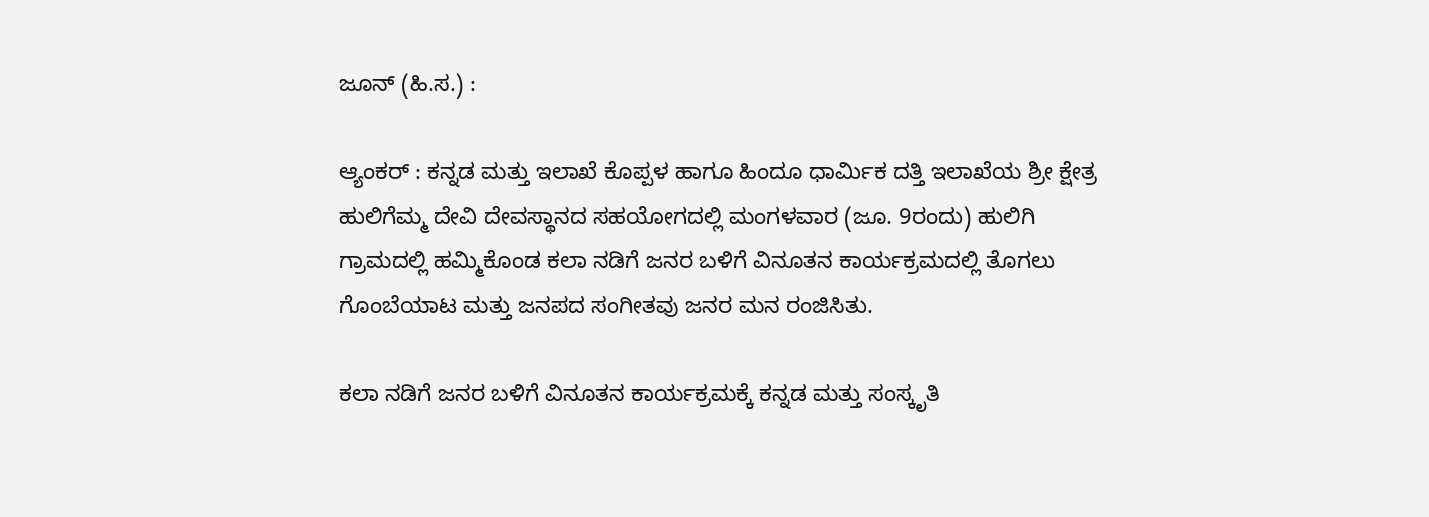ಜೂನ್ (ಹಿ.ಸ.) :

ಆ್ಯಂಕರ್ : ಕನ್ನಡ ಮತ್ತು ಇಲಾಖೆ ಕೊಪ್ಪಳ ಹಾಗೂ ಹಿಂದೂ ಧಾರ್ಮಿಕ ದತ್ತಿ ಇಲಾಖೆಯ ಶ್ರೀ ಕ್ಷೇತ್ರ ಹುಲಿಗೆಮ್ಮ ದೇವಿ ದೇವಸ್ಥಾನದ ಸಹಯೋಗದಲ್ಲಿ ಮಂಗಳವಾರ (ಜೂ. 9ರಂದು) ಹುಲಿಗಿ ಗ್ರಾಮದಲ್ಲಿ ಹಮ್ಮಿಕೊಂಡ ಕಲಾ ನಡಿಗೆ ಜನರ ಬಳಿಗೆ ವಿನೂತನ ಕಾರ್ಯಕ್ರಮದಲ್ಲಿ ತೊಗಲು ಗೊಂಬೆಯಾಟ ಮತ್ತು ಜನಪದ ಸಂಗೀತವು ಜನರ ಮನ ರಂಜಿಸಿತು.

ಕಲಾ ನಡಿಗೆ ಜನರ ಬಳಿಗೆ ವಿನೂತನ ಕಾರ್ಯಕ್ರಮಕ್ಕೆ ಕನ್ನಡ ಮತ್ತು ಸಂಸ್ಕೃತಿ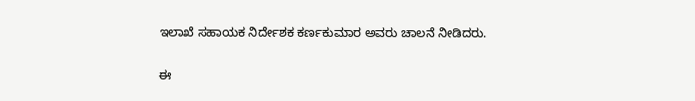ಇಲಾಖೆ ಸಹಾಯಕ ನಿರ್ದೇಶಕ ಕರ್ಣಕುಮಾರ ಅವರು ಚಾಲನೆ ನೀಡಿದರು.

ಈ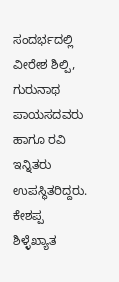ಸಂದರ್ಭದಲ್ಲಿ ವೀರೇಶ ಶಿಲ್ಪಿ, ಗುರುನಾಥ ಪಾಯಸದವರು ಹಾಗೂ ರವಿ ಇನ್ನಿತರು ಉಪಸ್ಥಿತರಿದ್ದರು. ಕೇಶಪ್ಪ ಶಿಳ್ಳೆಖ್ಯಾತ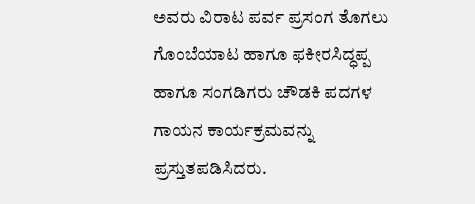ಅವರು ವಿರಾಟ ಪರ್ವ ಪ್ರಸಂಗ ತೊಗಲು ಗೊಂಬೆಯಾಟ ಹಾಗೂ ಫಕೀರಸಿದ್ಧಪ್ಪ ಹಾಗೂ ಸಂಗಡಿಗರು ಚೌಡಕಿ ಪದಗಳ ಗಾಯನ ಕಾರ್ಯಕ್ರಮವನ್ನು ಪ್ರಸ್ತುತಪಡಿಸಿದರು.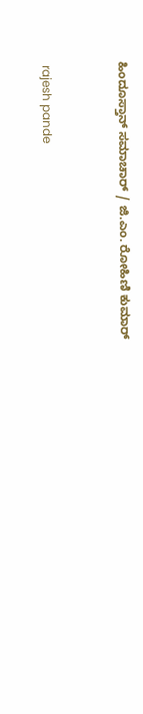ಹಿಂದೂಸ್ತಾನ್ ಸಮಾಚಾರ್ / ಜಿ.ಎಂ. ರೋಹಿಣಿ ಕುಮಾರ್


 rajesh pande